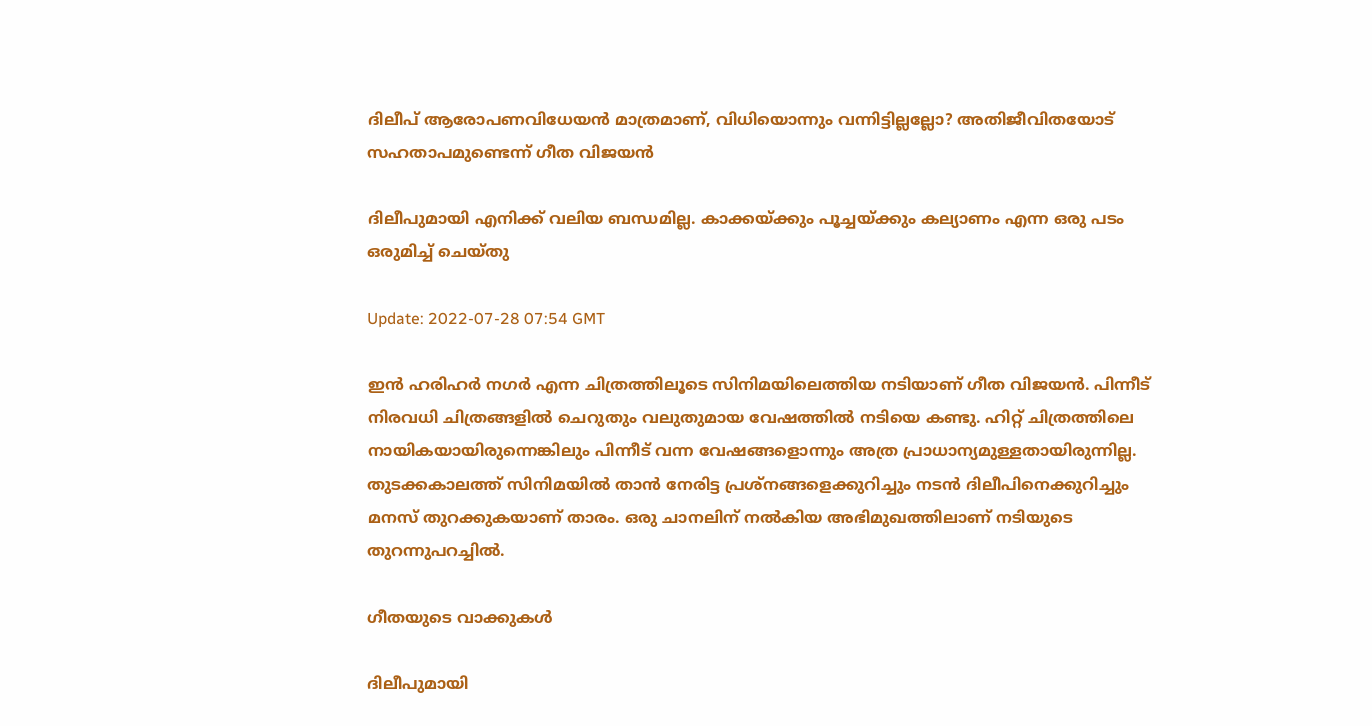ദിലീപ് ആരോപണവിധേയന്‍ മാത്രമാണ്, വിധിയൊന്നും വന്നിട്ടില്ലല്ലോ? അതിജീവിതയോട് സഹതാപമുണ്ടെന്ന് ഗീത വിജയന്‍

ദിലീപുമായി എനിക്ക് വലിയ ബന്ധമില്ല. കാക്കയ്ക്കും പൂച്ചയ്ക്കും കല്യാണം എന്ന ഒരു പടം ഒരുമിച്ച് ചെയ്തു

Update: 2022-07-28 07:54 GMT

ഇന്‍ ഹരിഹര്‍ നഗര്‍ എന്ന ചിത്രത്തിലൂടെ സിനിമയിലെത്തിയ നടിയാണ് ഗീത വിജയന്‍. പിന്നീട് നിരവധി ചിത്രങ്ങളില്‍ ചെറുതും വലുതുമായ വേഷത്തില്‍ നടിയെ കണ്ടു. ഹിറ്റ് ചിത്രത്തിലെ നായികയായിരുന്നെങ്കിലും പിന്നീട് വന്ന വേഷങ്ങളൊന്നും അത്ര പ്രാധാന്യമുള്ളതായിരുന്നില്ല. തുടക്കകാലത്ത് സിനിമയില്‍ താന്‍ നേരിട്ട പ്രശ്നങ്ങളെക്കുറിച്ചും നടന്‍ ദിലീപിനെക്കുറിച്ചും മനസ് തുറക്കുകയാണ് താരം. ഒരു ചാനലിന് നല്‍കിയ അഭിമുഖത്തിലാണ് നടിയുടെ തുറന്നുപറച്ചില്‍.

ഗീതയുടെ വാക്കുകള്‍

ദിലീപുമായി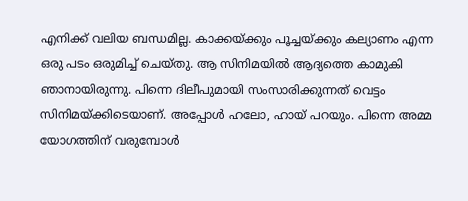എനിക്ക് വലിയ ബന്ധമില്ല. കാക്കയ്ക്കും പൂച്ചയ്ക്കും കല്യാണം എന്ന ഒരു പടം ഒരുമിച്ച് ചെയ്തു. ആ സിനിമയില്‍ ആദ്യത്തെ കാമുകി ഞാനായിരുന്നു. പിന്നെ ദിലീപുമായി സംസാരിക്കുന്നത് വെട്ടം സിനിമയ്ക്കിടെയാണ്. അപ്പോള്‍ ഹലോ, ഹായ് പറയും. പിന്നെ അമ്മ യോഗത്തിന് വരുമ്പോള്‍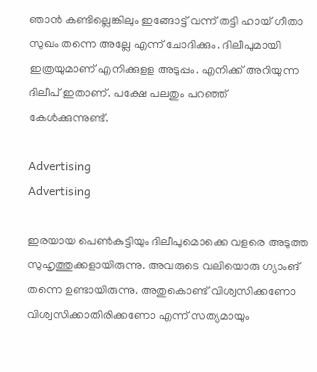ഞാന്‍ കണ്ടില്ലെങ്കിലും ഇങ്ങോട്ട് വന്ന് തട്ടി ഹായ് ഗീതാ സുഖം തന്നെ അല്ലേ എന്ന് ചോദിക്കും. ദിലീപുമായി ഇത്രയുമാണ് എനിക്കുളള അടുപ്പം. എനിക്ക് അറിയുന്ന ദിലീപ് ഇതാണ്. പക്ഷേ പലതും പറഞ്ഞ് കേള്‍ക്കുന്നുണ്ട്.

Advertising
Advertising

ഇരയായ പെണ്‍കുട്ടിയും ദിലീപുമൊക്കെ വളരെ അടുത്ത സുഹൃത്തുക്കളായിരുന്നു. അവരുടെ വലിയൊരു ഗ്യാംങ് തന്നെ ഉണ്ടായിരുന്നു. അതുകൊണ്ട് വിശ്വസിക്കണോ വിശ്വസിക്കാതിരിക്കണോ എന്ന് സത്യമായും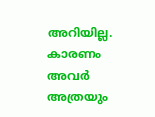അറിയില്ല. കാരണം അവര്‍ അത്രയും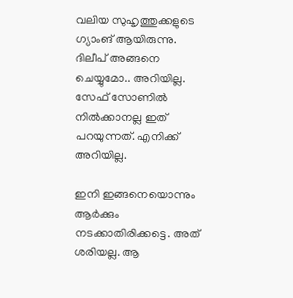വലിയ സുഹൃത്തുക്കളുടെ ഗ്യാംങ് ആയിരുന്നു. ദിലീപ് അങ്ങനെ ചെയ്യുമോ.. അറിയില്ല. സേഫ് സോണില്‍ നില്‍ക്കാനല്ല ഇത് പറയുന്നത്. എനിക്ക് അറിയില്ല.

ഇനി ഇങ്ങനെയൊന്നും ആര്‍ക്കും നടക്കാതിരിക്കട്ടെ. അത് ശരിയല്ല. ആ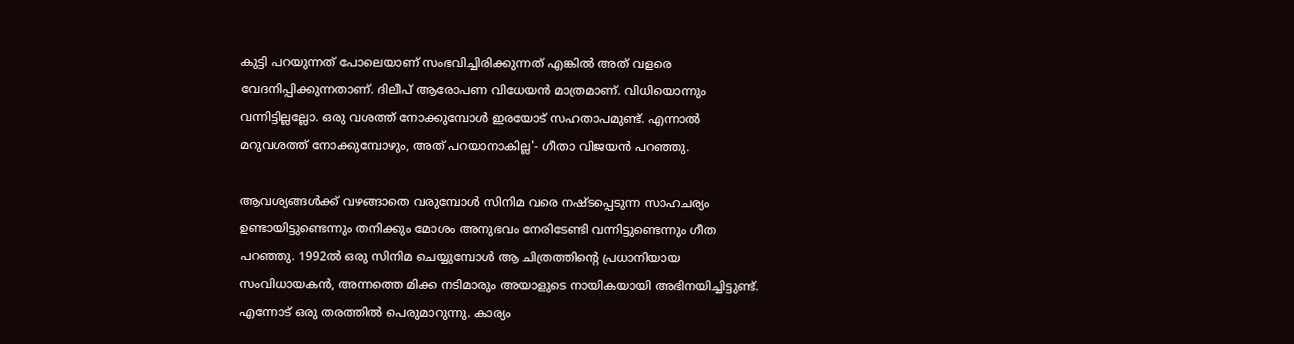കുട്ടി പറയുന്നത് പോലെയാണ് സംഭവിച്ചിരിക്കുന്നത് എങ്കില്‍ അത് വളരെ വേദനിപ്പിക്കുന്നതാണ്. ദിലീപ് ആരോപണ വിധേയന്‍ മാത്രമാണ്. വിധിയൊന്നും വന്നിട്ടില്ലല്ലോ. ഒരു വശത്ത് നോക്കുമ്പോള്‍ ഇരയോട് സഹതാപമുണ്ട്. എന്നാല്‍ മറുവശത്ത് നോക്കുമ്പോഴും, അത് പറയാനാകില്ല'- ഗീതാ വിജയന്‍ പറഞ്ഞു.

ആവശ്യങ്ങള്‍ക്ക് വഴങ്ങാതെ വരുമ്പോള്‍ സിനിമ വരെ നഷ്ടപ്പെടുന്ന സാഹചര്യം ഉണ്ടായിട്ടുണ്ടെന്നും തനിക്കും മോശം അനുഭവം നേരിടേണ്ടി വന്നിട്ടുണ്ടെന്നും ഗീത പറഞ്ഞു. 1992ല്‍ ഒരു സിനിമ ചെയ്യുമ്പോള്‍ ആ ചിത്രത്തിന്‍റെ പ്രധാനിയായ സംവിധായകന്‍, അന്നത്തെ മിക്ക നടിമാരും അയാളുടെ നായികയായി അഭിനയിച്ചിട്ടുണ്ട്. എന്നോട് ഒരു തരത്തില്‍ പെരുമാറുന്നു. കാര്യം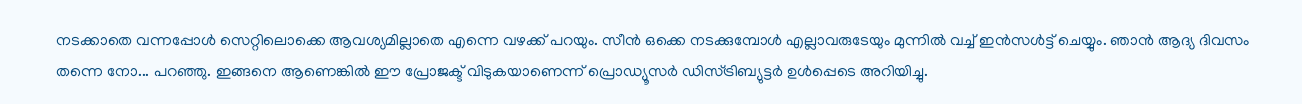നടക്കാതെ വന്നപ്പോള്‍ സെറ്റിലൊക്കെ ആവശ്യമില്ലാതെ എന്നെ വഴക്ക് പറയും. സീന്‍ ഒക്കെ നടക്കുമ്പോള്‍ എല്ലാവരുടേയും മുന്നില്‍ വച്ച് ഇന്‍സള്‍ട്ട് ചെയ്യും. ഞാന്‍ ആദ്യ ദിവസം തന്നെ നോ... പറഞ്ഞു. ഇങ്ങനെ ആണെങ്കില്‍ ഈ പ്രോജക്ട് വിടുകയാണെന്ന് പ്രൊഡ്യൂസര്‍ ഡിസ്ട്രിബ്യുട്ടര്‍ ഉള്‍പ്പെടെ അറിയിച്ചു.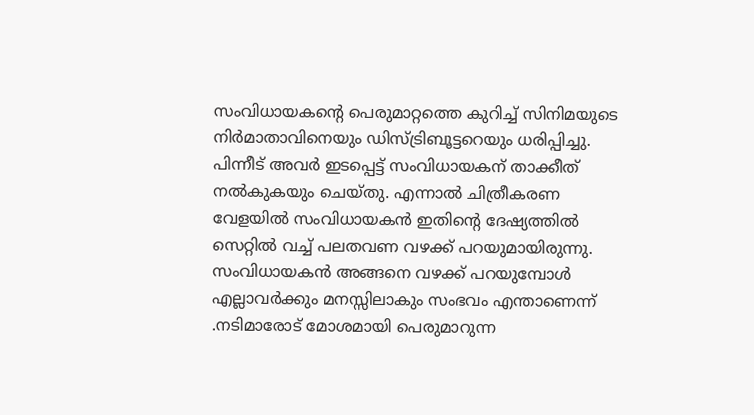സംവിധായകന്റെ പെരുമാറ്റത്തെ കുറിച്ച് സിനിമയുടെ നിര്‍മാതാവിനെയും ഡിസ്ട്രിബൂട്ടറെയും ധരിപ്പിച്ചു. പിന്നീട് അവര്‍ ഇടപ്പെട്ട് സംവിധായകന് താക്കീത് നല്‍കുകയും ചെയ്തു. എന്നാല്‍ ചിത്രീകരണ വേളയില്‍ സംവിധായകന്‍ ഇതിന്‍റെ ദേഷ്യത്തില്‍ സെറ്റില്‍ വച്ച് പലതവണ വഴക്ക് പറയുമായിരുന്നു. സംവിധായകന്‍ അങ്ങനെ വഴക്ക് പറയുമ്പോള്‍ എല്ലാവര്‍ക്കും മനസ്സിലാകും സംഭവം എന്താണെന്ന് .നടിമാരോട് മോശമായി പെരുമാറുന്ന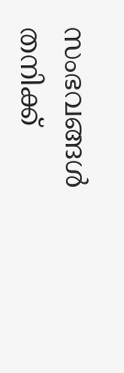സംഭവങ്ങള്‍ തനിക്ക്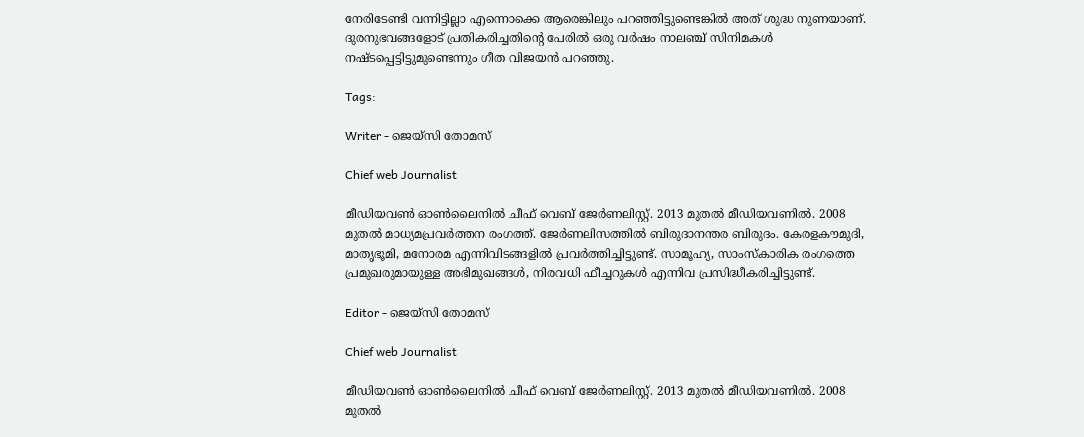നേരിടേണ്ടി വന്നിട്ടില്ലാ എന്നൊക്കെ ആരെങ്കിലും പറഞ്ഞിട്ടുണ്ടെങ്കില്‍ അത് ശുദ്ധ നുണയാണ്. ദുരനുഭവങ്ങളോട് പ്രതികരിച്ചതിന്‍റെ പേരില്‍ ഒരു വര്‍ഷം നാലഞ്ച് സിനിമകള്‍ നഷ്ടപ്പെട്ടിട്ടുമുണ്ടെന്നും ഗീത വിജയന്‍ പറഞ്ഞു.

Tags:

Writer - ജെയ്സി തോമസ്

Chief web Journalist

മീഡിയവൺ ഓൺലൈനിൽ ചീഫ് വെബ് ജേർണലിസ്റ്റ്. 2013 മുതൽ മീഡിയവണിൽ. 2008 മുതൽ മാധ്യമപ്രവർത്തന രംഗത്ത്. ജേർണലിസത്തിൽ ബിരുദാനന്തര ബിരുദം. കേരളകൗമുദി, മാതൃഭൂമി, മനോരമ എന്നിവിടങ്ങളിൽ പ്രവർത്തിച്ചിട്ടുണ്ട്. സാമൂഹ്യ, സാംസ്‌കാരിക രംഗത്തെ പ്രമുഖരുമായുള്ള അഭിമുഖങ്ങൾ, നിരവധി ഫീച്ചറുകൾ എന്നിവ പ്രസിദ്ധീകരിച്ചിട്ടുണ്ട്.

Editor - ജെയ്സി തോമസ്

Chief web Journalist

മീഡിയവൺ ഓൺലൈനിൽ ചീഫ് വെബ് ജേർണലിസ്റ്റ്. 2013 മുതൽ മീഡിയവണിൽ. 2008 മുതൽ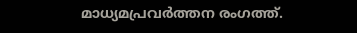മാധ്യമപ്രവർത്തന രംഗത്ത്.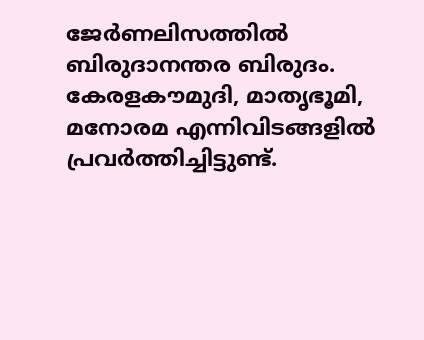ജേർണലിസത്തിൽ ബിരുദാനന്തര ബിരുദം. കേരളകൗമുദി, മാതൃഭൂമി, മനോരമ എന്നിവിടങ്ങളിൽ പ്രവർത്തിച്ചിട്ടുണ്ട്.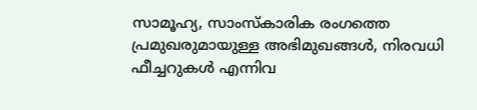സാമൂഹ്യ, സാംസ്‌കാരിക രംഗത്തെ പ്രമുഖരുമായുള്ള അഭിമുഖങ്ങൾ, നിരവധി ഫീച്ചറുകൾ എന്നിവ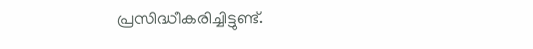പ്രസിദ്ധീകരിച്ചിട്ടുണ്ട്.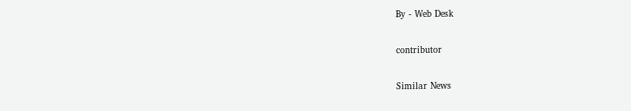By - Web Desk

contributor

Similar News